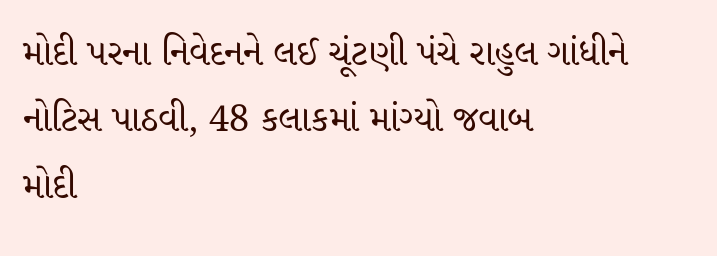મોદી પરના નિવેદનને લઈ ચૂંટણી પંચે રાહુલ ગાંધીને નોટિસ પાઠવી, 48 કલાકમાં માંગ્યો જવાબ
મોદી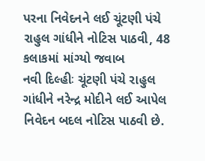પરના નિવેદનને લઈ ચૂંટણી પંચે રાહુલ ગાંધીને નોટિસ પાઠવી, 48 કલાકમાં માંગ્યો જવાબ
નવી દિલ્હીઃ ચૂંટણી પંચે રાહુલ ગાંધીને નરેન્દ્ર મોદીને લઈ આપેલ નિવેદન બદલ નોટિસ પાઠવી છે.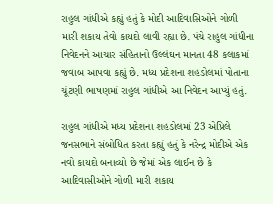રાહુલ ગાંધીએ કહ્યું હતું કે મોદી આદિવાસિઓને ગોળી મારી શકાય તેવો કાયદો લાવી રહ્યા છે. પંચે રાહુલ ગાંધીના નિવેદનને આચાર સંહિતાનો ઉલ્લંઘન માનતા 48 કલાકમાં જવાબ આપવા કહ્યું છે. મધ્ય પ્રદેશના શહડોલમાં પોતાના ચૂંટણી ભાષણમાં રાહુલ ગાંધીએ આ નિવેદન આપ્યું હતું.

રાહુલ ગાંધીએ મધ્ય પ્રદેશના શહડોલમાં 23 એપ્રિલે જનસભાને સંબોધિત કરતા કહ્યું હતું કે નરેન્દ્ર મોદીએ એક નવો કાયદો બનાવ્યો છે જેમાં એક લાઈન છે કે આદિવાસીઓને ગોળી મારી શકાય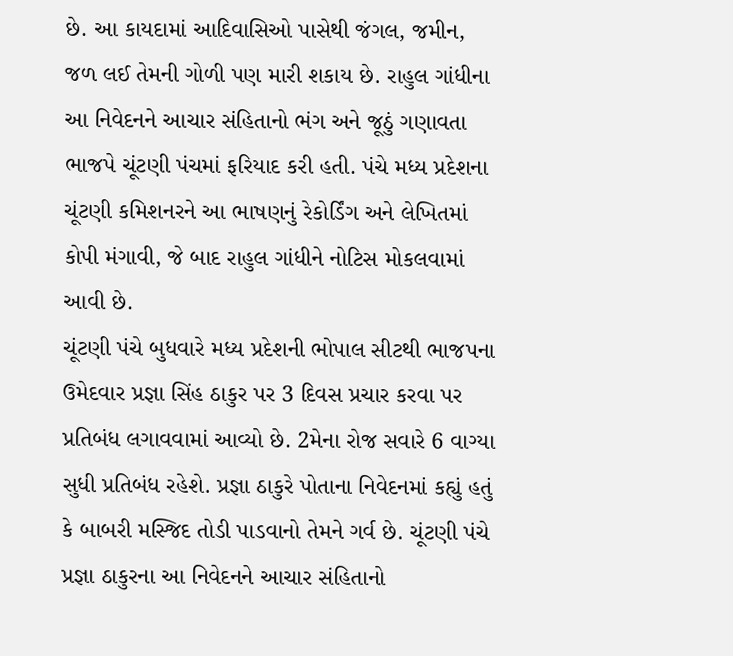છે. આ કાયદામાં આદિવાસિઓ પાસેથી જંગલ, જમીન, જળ લઈ તેમની ગોળી પણ મારી શકાય છે. રાહુલ ગાંધીના આ નિવેદનને આચાર સંહિતાનો ભંગ અને જૂઠું ગણાવતા ભાજપે ચૂંટણી પંચમાં ફરિયાદ કરી હતી. પંચે મધ્ય પ્રદેશના ચૂંટણી કમિશનરને આ ભાષણનું રેકોર્ડિંગ અને લેખિતમાં કોપી મંગાવી, જે બાદ રાહુલ ગાંધીને નોટિસ મોકલવામાં આવી છે.
ચૂંટણી પંચે બુધવારે મધ્ય પ્રદેશની ભોપાલ સીટથી ભાજપના ઉમેદવાર પ્રજ્ઞા સિંહ ઠાકુર પર 3 દિવસ પ્રચાર કરવા પર પ્રતિબંધ લગાવવામાં આવ્યો છે. 2મેના રોજ સવારે 6 વાગ્યા સુધી પ્રતિબંધ રહેશે. પ્રજ્ઞા ઠાકુરે પોતાના નિવેદનમાં કહ્યું હતું કે બાબરી મસ્જિદ તોડી પાડવાનો તેમને ગર્વ છે. ચૂંટણી પંચે પ્રજ્ઞા ઠાકુરના આ નિવેદનને આચાર સંહિતાનો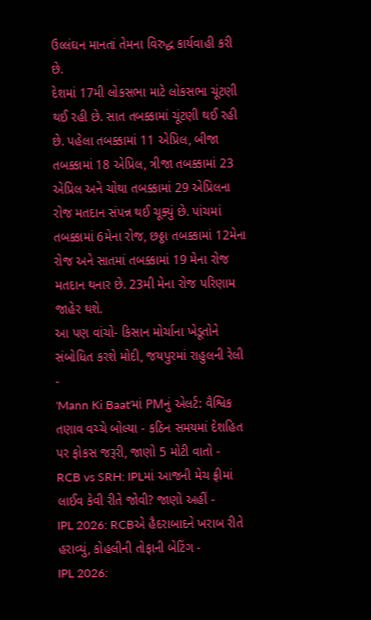ઉલ્લંઘન માનતાં તેમના વિરુદ્ધ કાર્યવાહી કરી છે.
દેશમાં 17મી લોકસભા માટે લોકસભા ચૂંટણી થઈ રહી છે. સાત તબક્કામાં ચૂંટણી થઈ રહી છે. પહેલા તબક્કામાં 11 એપ્રિલ, બીજા તબક્કામાં 18 એપ્રિલ, ત્રીજા તબક્કામાં 23 એપ્રિલ અને ચોથા તબક્કામાં 29 એપ્રિલના રોજ મતદાન સંપન્ન થઈ ચૂક્યું છે. પાંચમાં તબક્કામાં 6મેના રોજ, છઠ્ઠા તબક્કામાં 12મેના રોજ અને સાતમાં તબક્કામાં 19 મેના રોજ મતદાન થનાર છે. 23મી મેના રોજ પરિણામ જાહેર થશે.
આ પણ વાંચો- કિસાન મોર્ચાના ખેડૂતોને સંબોધિત કરશે મોદી, જયપુરમાં રાહુલની રેલી
-
'Mann Ki Baat'માં PMનું એલર્ટ: વૈશ્વિક તણાવ વચ્ચે બોલ્યા - કઠિન સમયમાં દેશહિત પર ફોકસ જરૂરી, જાણો 5 મોટી વાતો -
RCB vs SRH: IPLમાં આજની મેચ ફ્રીમાં લાઈવ કેવી રીતે જોવી? જાણો અહીં -
IPL 2026: RCBએ હૈદરાબાદને ખરાબ રીતે હરાવ્યું, કોહલીની તોફાની બેટિંગ -
IPL 2026: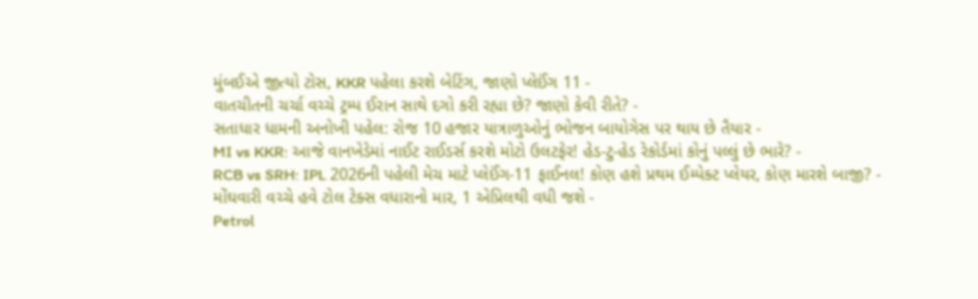મુંબઈએ જીત્યો ટોસ, KKR પહેલા કરશે બેટિંગ, જાણો પ્લેઈંગ 11 -
વાતચીતની ચર્ચા વચ્ચે ટ્રમ્પ ઈરાન સાથે દગો કરી રહ્યા છે? જાણો કેવી રીતે? -
સતાધાર ધામની અનોખી પહેલ: રોજ 10 હજાર યાત્રાળુઓનું ભોજન બાયોગેસ પર થાય છે તૈયાર -
MI vs KKR: આજે વાનખેડેમાં નાઈટ રાઈડર્સ કરશે મોટો ઉલટફેર! હેડ-ટુ-હેડ રેકોર્ડમાં કોનું પલ્લું છે ભારે? -
RCB vs SRH: IPL 2026ની પહેલી મેચ માટે પ્લેઈંગ-11 ફાઈનલ! કોણ હશે પ્રથમ ઈમ્પેક્ટ પ્લેયર, કોણ મારશે બાજી? -
મોંઘવારી વચ્ચે હવે ટોલ ટેક્સ વધારાનો માર, 1 એપ્રિલથી વધી જશે -
Petrol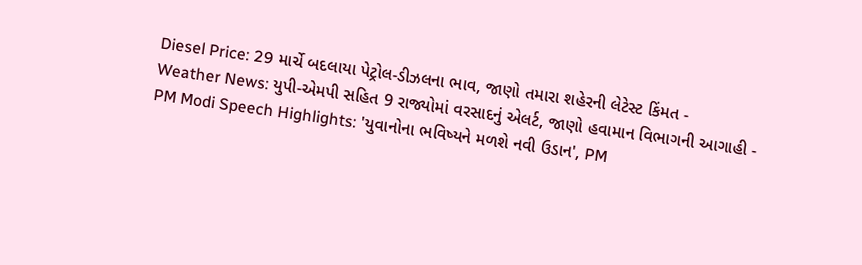Diesel Price: 29 માર્ચે બદલાયા પેટ્રોલ-ડીઝલના ભાવ, જાણો તમારા શહેરની લેટેસ્ટ કિંમત -
Weather News: યુપી-એમપી સહિત 9 રાજ્યોમાં વરસાદનું એલર્ટ, જાણો હવામાન વિભાગની આગાહી -
PM Modi Speech Highlights: 'યુવાનોના ભવિષ્યને મળશે નવી ઉડાન', PM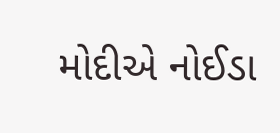મોદીએ નોઈડા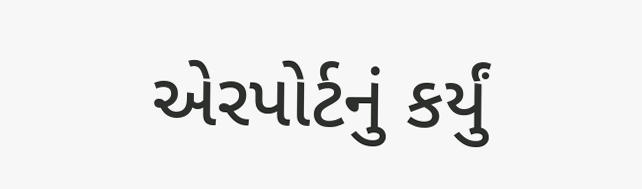એરપોર્ટનું કર્યું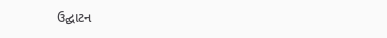ઉદ્ઘાટન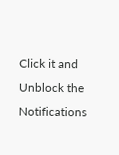Click it and Unblock the Notifications